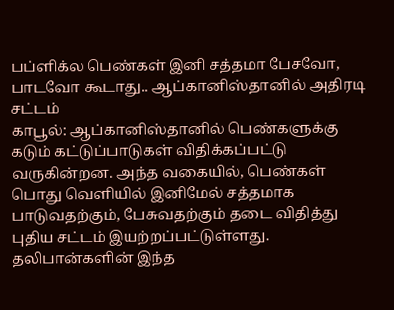பப்ளிக்ல பெண்கள் இனி சத்தமா பேசவோ, பாடவோ கூடாது.. ஆப்கானிஸ்தானில் அதிரடி சட்டம்
காபூல்: ஆப்கானிஸ்தானில் பெண்களுக்கு கடும் கட்டுப்பாடுகள் விதிக்கப்பட்டு வருகின்றன. அந்த வகையில், பெண்கள் பொது வெளியில் இனிமேல் சத்தமாக பாடுவதற்கும், பேசுவதற்கும் தடை விதித்து புதிய சட்டம் இயற்றப்பட்டுள்ளது. தலிபான்களின் இந்த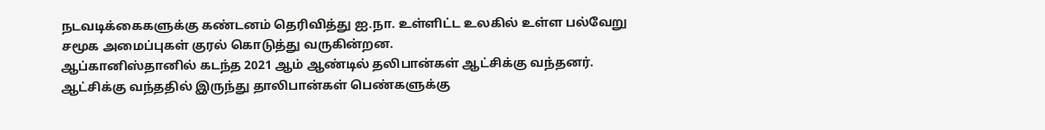நடவடிக்கைகளுக்கு கண்டனம் தெரிவித்து ஐ.நா. உள்ளிட்ட உலகில் உள்ள பல்வேறு சமூக அமைப்புகள் குரல் கொடுத்து வருகின்றன.
ஆப்கானிஸ்தானில் கடந்த 2021 ஆம் ஆண்டில் தலிபான்கள் ஆட்சிக்கு வந்தனர். ஆட்சிக்கு வந்ததில் இருந்து தாலிபான்கள் பெண்களுக்கு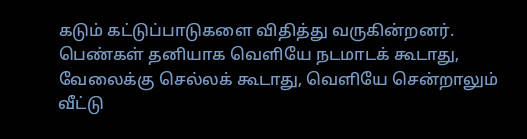கடும் கட்டுப்பாடுகளை விதித்து வருகின்றனர். பெண்கள் தனியாக வெளியே நடமாடக் கூடாது, வேலைக்கு செல்லக் கூடாது, வெளியே சென்றாலும் வீட்டு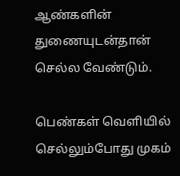ஆண்களின் துணையுடன்தான் செல்ல வேண்டும்.

பெண்கள் வெளியில் செல்லும்போது முகம்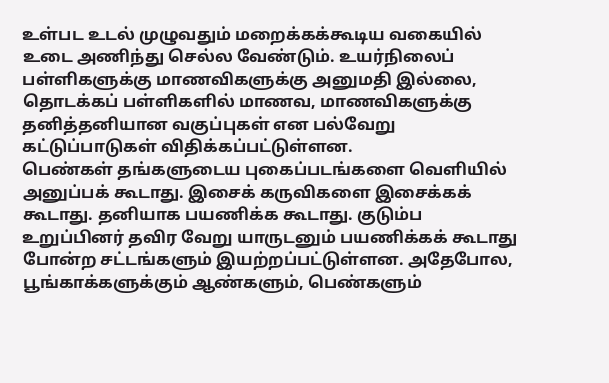உள்பட உடல் முழுவதும் மறைக்கக்கூடிய வகையில் உடை அணிந்து செல்ல வேண்டும். உயர்நிலைப் பள்ளிகளுக்கு மாணவிகளுக்கு அனுமதி இல்லை, தொடக்கப் பள்ளிகளில் மாணவ, மாணவிகளுக்கு தனித்தனியான வகுப்புகள் என பல்வேறு கட்டுப்பாடுகள் விதிக்கப்பட்டுள்ளன.
பெண்கள் தங்களுடைய புகைப்படங்களை வெளியில் அனுப்பக் கூடாது. இசைக் கருவிகளை இசைக்கக் கூடாது. தனியாக பயணிக்க கூடாது. குடும்ப உறுப்பினர் தவிர வேறு யாருடனும் பயணிக்கக் கூடாது போன்ற சட்டங்களும் இயற்றப்பட்டுள்ளன. அதேபோல, பூங்காக்களுக்கும் ஆண்களும், பெண்களும்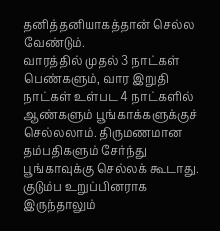தனித்தனியாகத்தான் செல்ல வேண்டும்.
வாரத்தில் முதல் 3 நாட்கள் பெண்களும், வார இறுதி நாட்கள் உள்பட 4 நாட்களில் ஆண்களும் பூங்காக்களுக்குச் செல்லலாம். திருமணமான தம்பதிகளும் சேர்ந்து பூங்காவுக்கு செல்லக் கூடாது. குடும்ப உறுப்பினராக இருந்தாலும்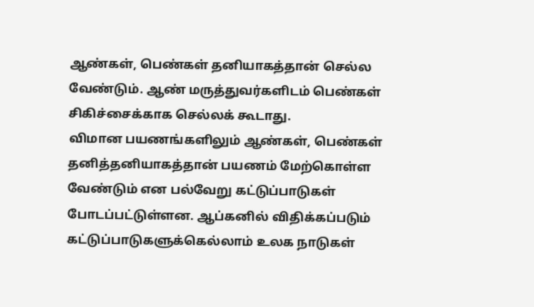ஆண்கள், பெண்கள் தனியாகத்தான் செல்ல வேண்டும். ஆண் மருத்துவர்களிடம் பெண்கள் சிகிச்சைக்காக செல்லக் கூடாது.
விமான பயணங்களிலும் ஆண்கள், பெண்கள் தனித்தனியாகத்தான் பயணம் மேற்கொள்ள வேண்டும் என பல்வேறு கட்டுப்பாடுகள் போடப்பட்டுள்ளன. ஆப்கனில் விதிக்கப்படும் கட்டுப்பாடுகளுக்கெல்லாம் உலக நாடுகள்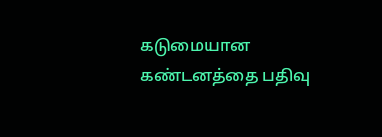கடுமையான கண்டனத்தை பதிவு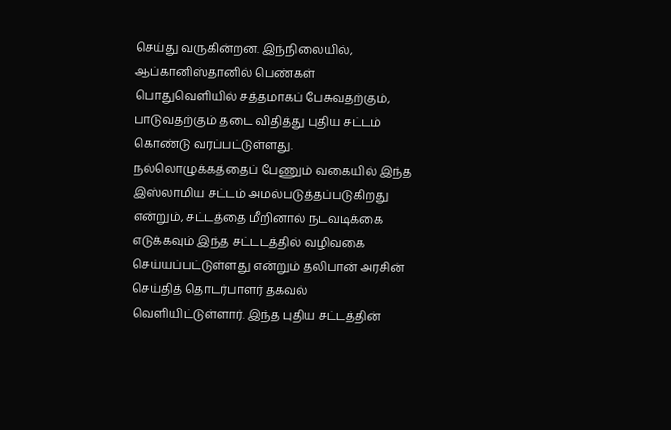செய்து வருகின்றன. இந்நிலையில், ஆப்கானிஸ்தானில் பெண்கள் பொதுவெளியில் சத்தமாகப் பேசுவதற்கும், பாடுவதற்கும் தடை விதித்து புதிய சட்டம் கொண்டு வரப்பட்டுள்ளது.
நல்லொழுக்கத்தைப் பேணும் வகையில் இந்த இஸ்லாமிய சட்டம் அமல்படுத்தப்படுகிறது என்றும், சட்டத்தை மீறினால் நடவடிக்கை எடுக்கவும் இந்த சட்டடத்தில் வழிவகை செய்யப்பட்டுள்ளது என்றும் தலிபான் அரசின் செய்தித் தொடர்பாளர் தகவல் வெளியிட்டுள்ளார். இந்த புதிய சட்டத்தின்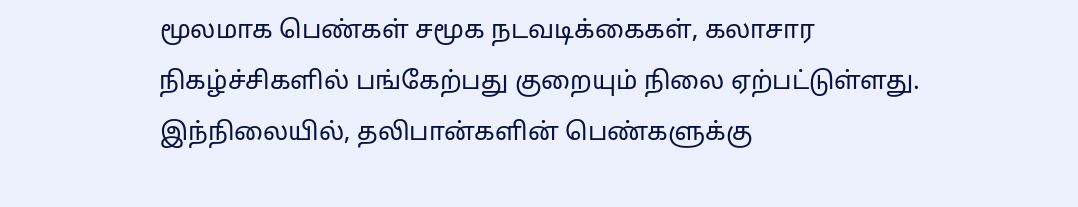மூலமாக பெண்கள் சமூக நடவடிக்கைகள், கலாசார நிகழ்ச்சிகளில் பங்கேற்பது குறையும் நிலை ஏற்பட்டுள்ளது.
இந்நிலையில், தலிபான்களின் பெண்களுக்கு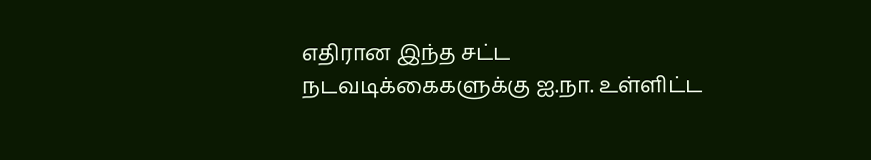எதிரான இந்த சட்ட நடவடிக்கைகளுக்கு ஐ.நா. உள்ளிட்ட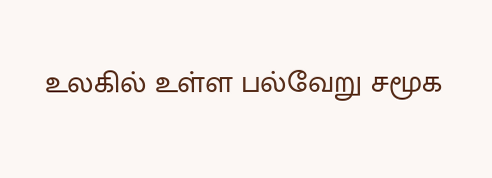உலகில் உள்ள பல்வேறு சமூக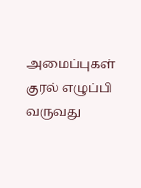அமைப்புகள் குரல் எழுப்பி வருவது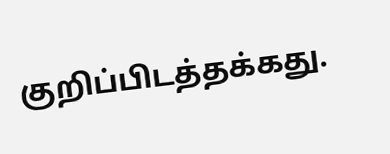குறிப்பிடத்தக்கது.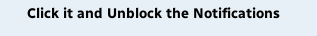Click it and Unblock the Notifications